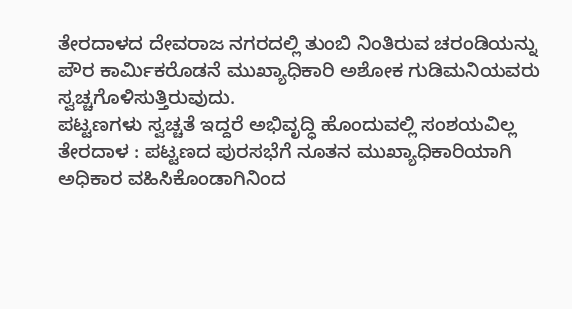ತೇರದಾಳದ ದೇವರಾಜ ನಗರದಲ್ಲಿ ತುಂಬಿ ನಿಂತಿರುವ ಚರಂಡಿಯನ್ನು ಪೌರ ಕಾರ್ಮಿಕರೊಡನೆ ಮುಖ್ಯಾಧಿಕಾರಿ ಅಶೋಕ ಗುಡಿಮನಿಯವರು ಸ್ವಚ್ಚಗೊಳಿಸುತ್ತಿರುವುದು.
ಪಟ್ಟಣಗಳು ಸ್ವಚ್ಚತೆ ಇದ್ದರೆ ಅಭಿವೃದ್ಧಿ ಹೊಂದುವಲ್ಲಿ ಸಂಶಯವಿಲ್ಲ
ತೇರದಾಳ : ಪಟ್ಟಣದ ಪುರಸಭೆಗೆ ನೂತನ ಮುಖ್ಯಾಧಿಕಾರಿಯಾಗಿ ಅಧಿಕಾರ ವಹಿಸಿಕೊಂಡಾಗಿನಿಂದ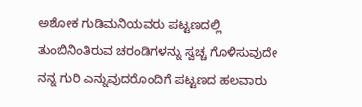ಅಶೋಕ ಗುಡಿಮನಿಯವರು ಪಟ್ಟಣದಲ್ಲಿ ತುಂಬಿನಿಂತಿರುವ ಚರಂಡಿಗಳನ್ನು ಸ್ವಚ್ಚ ಗೊಳಿಸುವುದೇ ನನ್ನ ಗುರಿ ಎನ್ನುವುದರೊಂದಿಗೆ ಪಟ್ಟಣದ ಹಲವಾರು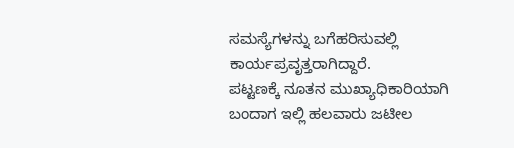ಸಮಸ್ಯೆಗಳನ್ನು ಬಗೆಹರಿಸುವಲ್ಲಿ ಕಾರ್ಯಪ್ರವೃತ್ತರಾಗಿದ್ದಾರೆ.
ಪಟ್ಟಣಕ್ಕೆ ನೂತನ ಮುಖ್ಯಾಧಿಕಾರಿಯಾಗಿ ಬಂದಾಗ ಇಲ್ಲಿ ಹಲವಾರು ಜಟೀಲ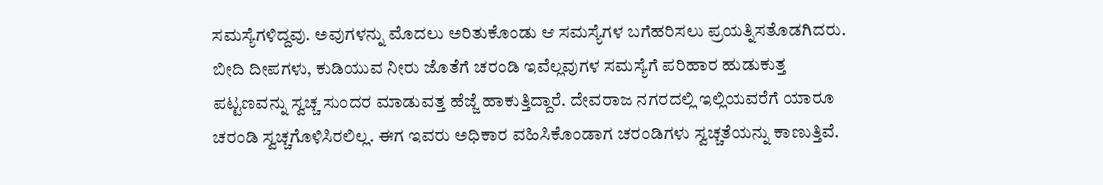ಸಮಸ್ಯೆಗಳಿದ್ದವು. ಅವುಗಳನ್ನು ಮೊದಲು ಅರಿತುಕೊಂಡು ಆ ಸಮಸ್ಯೆಗಳ ಬಗೆಹರಿಸಲು ಪ್ರಯತ್ನಿಸತೊಡಗಿದರು. ಬೀದಿ ದೀಪಗಳು, ಕುಡಿಯುವ ನೀರು ಜೊತೆಗೆ ಚರಂಡಿ ಇವೆಲ್ಲವುಗಳ ಸಮಸ್ಯೆಗೆ ಪರಿಹಾರ ಹುಡುಕುತ್ತ ಪಟ್ಟಣವನ್ನು ಸ್ವಚ್ಚ ಸುಂದರ ಮಾಡುವತ್ತ ಹೆಜ್ಜೆ ಹಾಕುತ್ತಿದ್ದಾರೆ. ದೇವರಾಜ ನಗರದಲ್ಲಿ ಇಲ್ಲಿಯವರೆಗೆ ಯಾರೂ ಚರಂಡಿ ಸ್ವಚ್ಚಗೊಳಿಸಿರಲಿಲ್ಲ. ಈಗ ಇವರು ಅಧಿಕಾರ ವಹಿಸಿಕೊಂಡಾಗ ಚರಂಡಿಗಳು ಸ್ವಚ್ಚತೆಯನ್ನು ಕಾಣುತ್ತಿವೆ.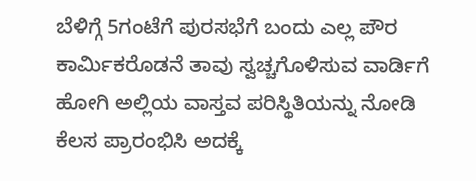ಬೆಳಿಗ್ಗೆ 5ಗಂಟೆಗೆ ಪುರಸಭೆಗೆ ಬಂದು ಎಲ್ಲ ಪೌರ ಕಾರ್ಮಿಕರೊಡನೆ ತಾವು ಸ್ವಚ್ಚಗೊಳಿಸುವ ವಾರ್ಡಿಗೆ ಹೋಗಿ ಅಲ್ಲಿಯ ವಾಸ್ತವ ಪರಿಸ್ಥಿತಿಯನ್ನು ನೋಡಿ ಕೆಲಸ ಪ್ರಾರಂಭಿಸಿ ಅದಕ್ಕೆ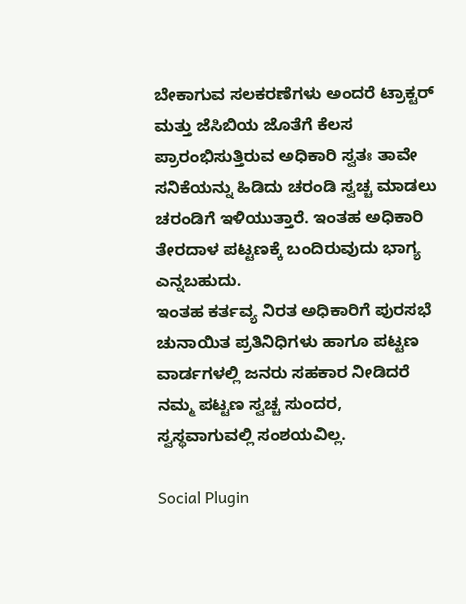ಬೇಕಾಗುವ ಸಲಕರಣೆಗಳು ಅಂದರೆ ಟ್ರಾಕ್ಟರ್ ಮತ್ತು ಜೆಸಿಬಿಯ ಜೊತೆಗೆ ಕೆಲಸ ಪ್ರಾರಂಭಿಸುತ್ತಿರುವ ಅಧಿಕಾರಿ ಸ್ವತಃ ತಾವೇ ಸನಿಕೆಯನ್ನು ಹಿಡಿದು ಚರಂಡಿ ಸ್ವಚ್ಚ ಮಾಡಲು ಚರಂಡಿಗೆ ಇಳಿಯುತ್ತಾರೆ. ಇಂತಹ ಅಧಿಕಾರಿ ತೇರದಾಳ ಪಟ್ಟಣಕ್ಕೆ ಬಂದಿರುವುದು ಭಾಗ್ಯ ಎನ್ನಬಹುದು.
ಇಂತಹ ಕರ್ತವ್ಯ ನಿರತ ಅಧಿಕಾರಿಗೆ ಪುರಸಭೆ ಚುನಾಯಿತ ಪ್ರತಿನಿಧಿಗಳು ಹಾಗೂ ಪಟ್ಟಣ ವಾರ್ಡಗಳಲ್ಲಿ ಜನರು ಸಹಕಾರ ನೀಡಿದರೆ ನಮ್ಮ ಪಟ್ಟಣ ಸ್ವಚ್ಚ ಸುಂದರ, ಸ್ವಸ್ಥವಾಗುವಲ್ಲಿ ಸಂಶಯವಿಲ್ಲ.

Social Plugin